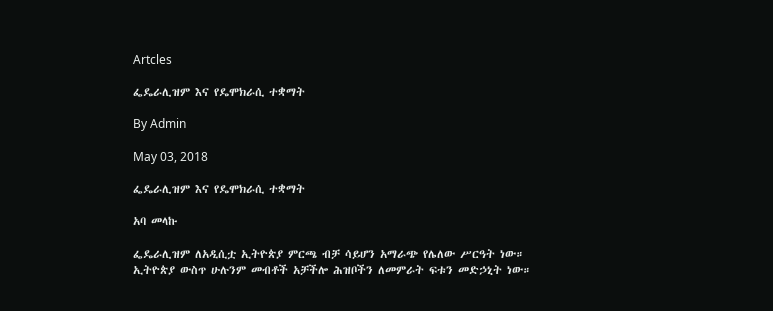Artcles

ፌዴራሊዝም እና የዴሞክራሲ ተቋማት

By Admin

May 03, 2018

ፌዴራሊዝም እና የዴሞክራሲ ተቋማት

አባ መላኩ

ፌዴራሊዝም ለአዲሲቷ ኢትዮጵያ ምርጫ ብቻ ሳይሆን አማራጭ የሌለው ሥርዓት ነው። ኢትዮጵያ ውስጥ ሁሉንም መብቶች አቻችሎ ሕዝቦችን ለመምራት ፍቱን መድኃኒት ነው።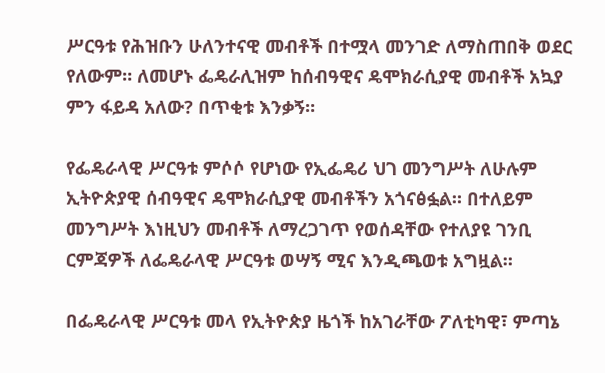ሥርዓቱ የሕዝቡን ሁለንተናዊ መብቶች በተሟላ መንገድ ለማስጠበቅ ወደር የለውም። ለመሆኑ ፌዴራሊዝም ከሰብዓዊና ዴሞክራሲያዊ መብቶች አኳያ ምን ፋይዳ አለው? በጥቂቱ እንቃኝ።

የፌዴራላዊ ሥርዓቱ ምሶሶ የሆነው የኢፌዴሪ ህገ መንግሥት ለሁሉም ኢትዮጵያዊ ሰብዓዊና ዴሞክራሲያዊ መብቶችን አጎናፅፏል። በተለይም መንግሥት እነዚህን መብቶች ለማረጋገጥ የወሰዳቸው የተለያዩ ገንቢ ርምጃዎች ለፌዴራላዊ ሥርዓቱ ወሣኝ ሚና እንዲጫወቱ አግዟል።

በፌዴራላዊ ሥርዓቱ መላ የኢትዮጵያ ዜጎች ከአገራቸው ፖለቲካዊ፣ ምጣኔ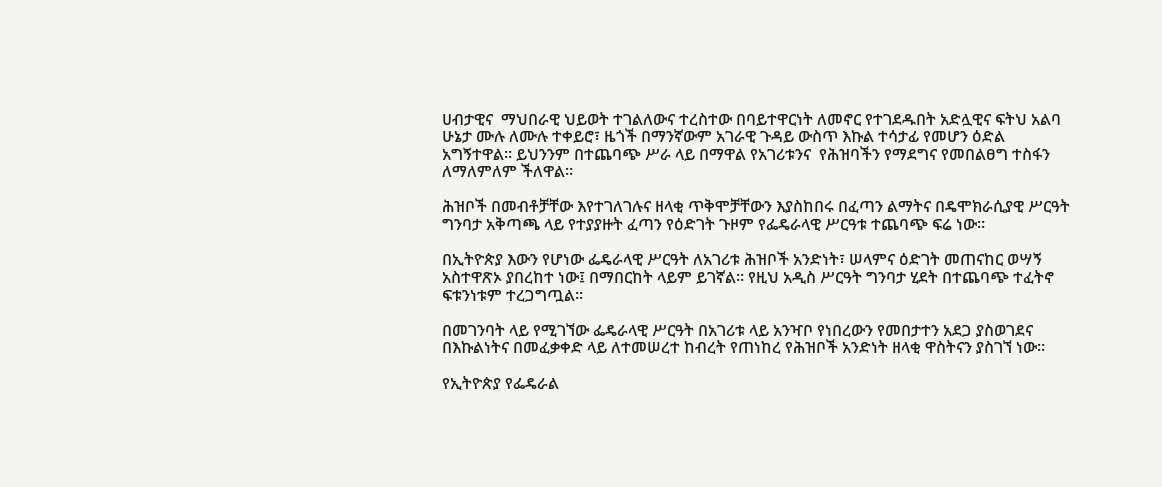ሀብታዊና  ማህበራዊ ህይወት ተገልለውና ተረስተው በባይተዋርነት ለመኖር የተገደዱበት አድሏዊና ፍትህ አልባ ሁኔታ ሙሉ ለሙሉ ተቀይሮ፣ ዜጎች በማንኛውም አገራዊ ጉዳይ ውስጥ እኩል ተሳታፊ የመሆን ዕድል አግኝተዋል። ይህንንም በተጨባጭ ሥራ ላይ በማዋል የአገሪቱንና  የሕዝባችን የማደግና የመበልፀግ ተስፋን ለማለምለም ችለዋል።

ሕዝቦች በመብቶቻቸው እየተገለገሉና ዘላቂ ጥቅሞቻቸውን እያስከበሩ በፈጣን ልማትና በዴሞክራሲያዊ ሥርዓት ግንባታ አቅጣጫ ላይ የተያያዙት ፈጣን የዕድገት ጉዞም የፌዴራላዊ ሥርዓቱ ተጨባጭ ፍሬ ነው።

በኢትዮጵያ እውን የሆነው ፌዴራላዊ ሥርዓት ለአገሪቱ ሕዝቦች አንድነት፣ ሠላምና ዕድገት መጠናከር ወሣኝ አስተዋጽኦ ያበረከተ ነው፤ በማበርከት ላይም ይገኛል። የዚህ አዲስ ሥርዓት ግንባታ ሂደት በተጨባጭ ተፈትኖ ፍቱንነቱም ተረጋግጧል።

በመገንባት ላይ የሚገኘው ፌዴራላዊ ሥርዓት በአገሪቱ ላይ አንዣቦ የነበረውን የመበታተን አደጋ ያስወገደና በእኩልነትና በመፈቃቀድ ላይ ለተመሠረተ ከብረት የጠነከረ የሕዝቦች አንድነት ዘላቂ ዋስትናን ያስገኘ ነው።

የኢትዮጵያ የፌዴራል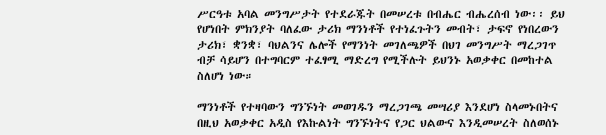ሥርዓቱ አባል መንግሥታት የተደራጁት በመሠረቱ በብሔር ብሔረሰብ ነው፡፡ ይህ የሆነበት ምክንያት ባለፈው ታሪክ ማንነቶች የተነፈጉትን መብት፣ ታፍኖ የነበረውን ታሪክ፣ ቋንቋ፣ ባህልንና ሌሎች የማንነት መገለጫዎች በህገ መንግሥት ማረጋገጥ ብቻ ሳይሆን በተግባርም ተፈፃሚ ማድረግ የሚችሉት ይህንኑ አወቃቀር በመከተል ስለሆነ ነው።

ማንነቶች የተዛባውን ግንኙነት መወገዱን ማረጋገጫ መሣሪያ እንደሆነ ስላመኑበትና በዚህ አወቃቀር አዲስ የእኩልነት ግንኙነትና የጋር ህልውና እንዲመሠረት ስለወሰኑ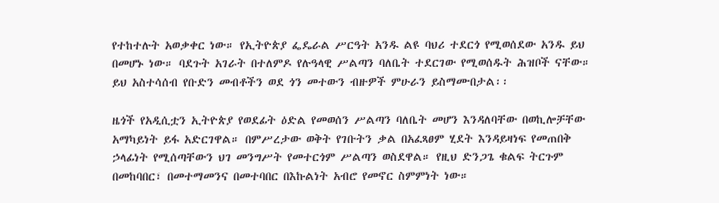የተከተሉት አወቃቀር ነው። የኢትዮጵያ ፌዴራል ሥርዓት አንዱ ልዩ ባህሪ ተደርጎ የሚወሰደው አንዱ ይህ በመሆኑ ነው። ባደጉት አገራት በተለምዶ የሉዓላዊ ሥልጣን ባለቤት ተደርገው የሚወሰዱት ሕዝቦች ናቸው። ይህ አስተሳሰብ የቡድን መብቶችን ወደ ጎን መተውን ብዙዎች ምሁራን ይስማሙበታል፡፡

ዜጎች የአዲሲቷን ኢትዮጵያ የወደፊት ዕድል የመወሰን ሥልጣን ባለቤት መሆን እንዳለባቸው በወኪሎቻቸው አማካይነት ይፋ አድርገዋል። በምሥረታው ወቅት የገቡትን ቃል በአፈጻፀም ሂደት እንዳይዛነፍ የመጠበቅ ኃላፊነት የሚሰጣቸውን ህገ መንግሥት የመተርጎም ሥልጣን ወስደዋል። የዚህ ድንጋጌ ቁልፍ ትርጉም በመከባበር፣ በመተማመንና በመተባበር በእኩልነት አብሮ የመኖር ስምምነት ነው።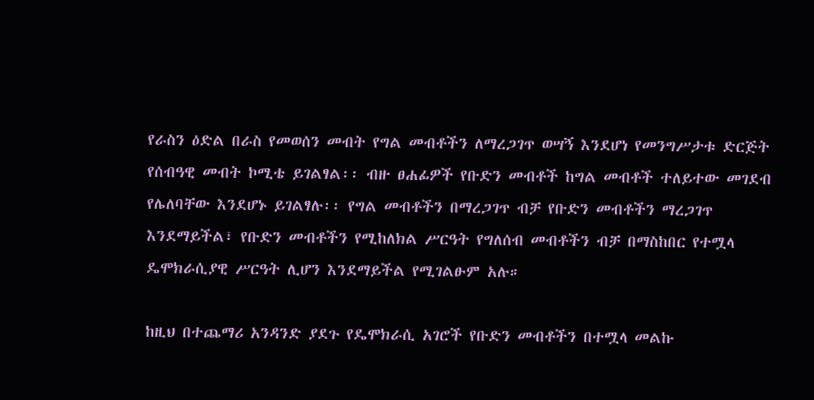የራስን ዕድል በራስ የመወሰን መብት የግል መብቶችን ለማረጋገጥ ወሣኝ እንደሆነ የመንግሥታቱ ድርጅት የሰብዓዊ መብት ኮሚቴ ይገልፃል፡፡ ብዙ ፀሐፊዎች የቡድን መብቶች ከግል መብቶች ተለይተው መገደብ የሌለባቸው እንደሆኑ ይገልፃሉ፡፡ የግል መብቶችን በማረጋገጥ ብቻ የቡድን መብቶችን ማረጋገጥ እንደማይችል፣ የቡድን መብቶችን የሚከለክል ሥርዓት የግለሰብ መብቶችን ብቻ በማስከበር የተሟላ ዴሞክራሲያዊ ሥርዓት ሊሆን እንደማይችል የሚገልፁም አሉ።

ከዚህ በተጨማሪ አንዳንድ ያደጉ የዴሞክራሲ አገሮች የቡድን መብቶችን በተሟላ መልኩ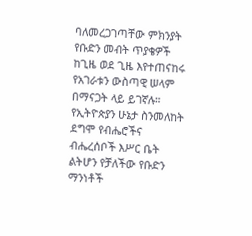ባለመረጋገጣቸው ምክንያት የቡድን መብት ጥያቄዎች ከጊዜ ወደ ጊዜ እየተጠናከሩ የአገራቱን ውስጣዊ ሠላም በማናጋት ላይ ይገኛሉ። የኢትዮጵያን ሁኔታ ስንመለከት ደግሞ የብሔሮችና ብሔረሰቦች እሥር ቤት ልትሆን የቻለችው የቡድን ማንነቶች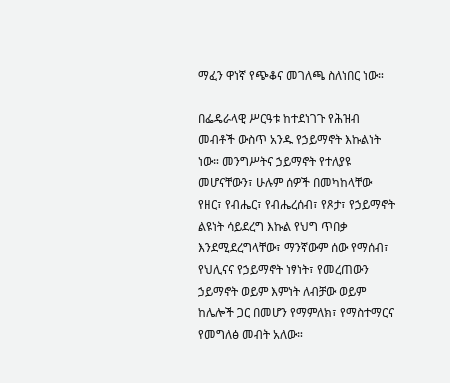ማፈን ዋነኛ የጭቆና መገለጫ ስለነበር ነው።

በፌዴራላዊ ሥርዓቱ ከተደነገጉ የሕዝብ መብቶች ውስጥ አንዱ የኃይማኖት እኩልነት ነው። መንግሥትና ኃይማኖት የተለያዩ መሆናቸውን፣ ሁሉም ሰዎች በመካከላቸው የዘር፣ የብሔር፣ የብሔረሰብ፣ የጾታ፣ የኃይማኖት ልዩነት ሳይደረግ እኩል የህግ ጥበቃ እንደሚደረግላቸው፣ ማንኛውም ሰው የማሰብ፣ የህሊናና የኃይማኖት ነፃነት፣ የመረጠውን ኃይማኖት ወይም እምነት ለብቻው ወይም ከሌሎች ጋር በመሆን የማምለክ፣ የማስተማርና የመግለፅ መብት አለው።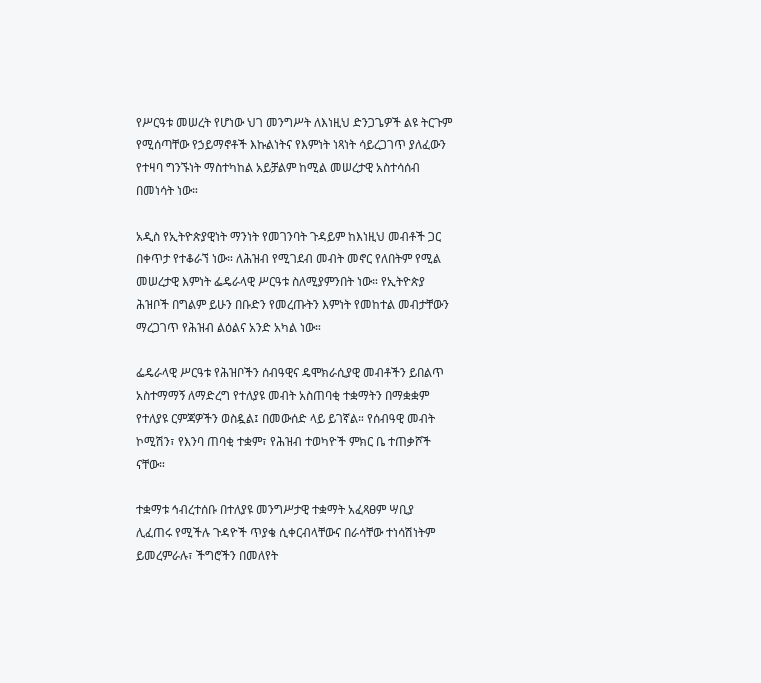የሥርዓቱ መሠረት የሆነው ህገ መንግሥት ለእነዚህ ድንጋጌዎች ልዩ ትርጉም የሚሰጣቸው የኃይማኖቶች እኩልነትና የእምነት ነጻነት ሳይረጋገጥ ያለፈውን የተዛባ ግንኙነት ማስተካከል አይቻልም ከሚል መሠረታዊ አስተሳሰብ በመነሳት ነው።

አዲስ የኢትዮጵያዊነት ማንነት የመገንባት ጉዳይም ከእነዚህ መብቶች ጋር በቀጥታ የተቆራኘ ነው። ለሕዝብ የሚገደብ መብት መኖር የለበትም የሚል መሠረታዊ እምነት ፌዴራላዊ ሥርዓቱ ስለሚያምንበት ነው። የኢትዮጵያ ሕዝቦች በግልም ይሁን በቡድን የመረጡትን እምነት የመከተል መብታቸውን ማረጋገጥ የሕዝብ ልዕልና አንድ አካል ነው።

ፌዴራላዊ ሥርዓቱ የሕዝቦችን ሰብዓዊና ዴሞክራሲያዊ መብቶችን ይበልጥ አስተማማኝ ለማድረግ የተለያዩ መብት አስጠባቂ ተቋማትን በማቋቋም የተለያዩ ርምጃዎችን ወስዷል፤ በመውሰድ ላይ ይገኛል። የሰብዓዊ መብት ኮሚሽን፣ የእንባ ጠባቂ ተቋም፣ የሕዝብ ተወካዮች ምክር ቤ ተጠቃሾች ናቸው።

ተቋማቱ ኅብረተሰቡ በተለያዩ መንግሥታዊ ተቋማት አፈጻፀም ሣቢያ ሊፈጠሩ የሚችሉ ጉዳዮች ጥያቄ ሲቀርብላቸውና በራሳቸው ተነሳሽነትም ይመረምራሉ፣ ችግሮችን በመለየት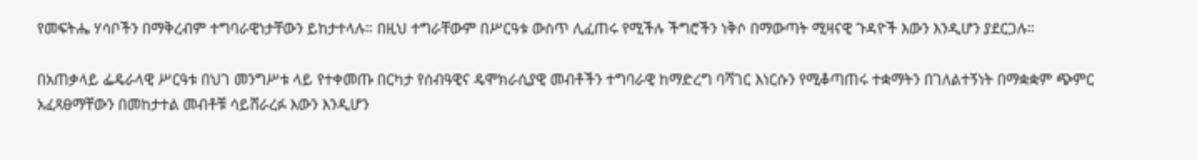የመፍትሔ ሃሳቦችን በማቅረብም ተግባራዊነታቸውን ይከታተላሉ። በዚህ ተግራቸውም በሥርዓቱ ውስጥ ሊፈጠሩ የሚችሉ ችግሮችን ነቅሶ በማውጣት ሚዛናዊ ጉዳዮች እውን እንዲሆን ያደርጋሉ።

በአጠቃላይ ፌዴራላዊ ሥርዓቱ በህገ መንግሥቱ ላይ የተቀመጡ በርካታ የሰብዓዊና ዴሞክራሲያዊ መብቶችን ተግባራዊ ከማድረግ ባሻገር እነርሱን የሚቆጣጠሩ ተቋማትን በገለልተኝነት በማቋቋም ጭምር አፈጻፀማቸውን በመከታተል መብቶቹ ሳይሸራረፉ እውን እንዲሆን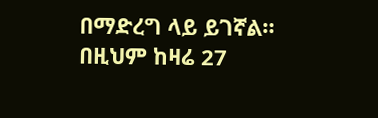በማድረግ ላይ ይገኛል። በዚህም ከዛሬ 27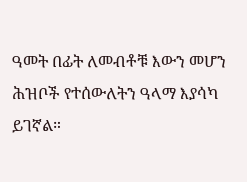ዓመት በፊት ለመብቶቹ እውን መሆን ሕዝቦች የተሰውለትን ዓላማ እያሳካ ይገኛል።